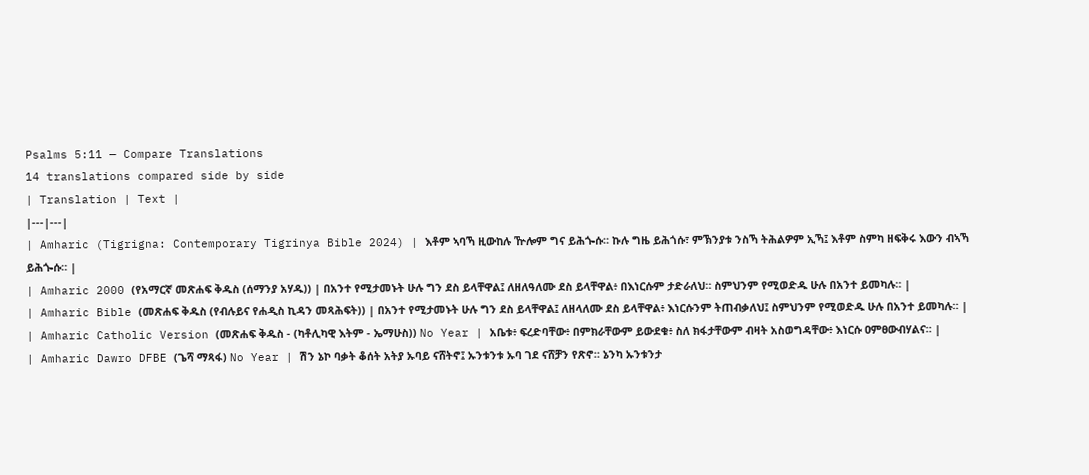Psalms 5:11 — Compare Translations
14 translations compared side by side
| Translation | Text |
|---|---|
| Amharic (Tigrigna: Contemporary Tigrinya Bible 2024) | እቶም ኣባኻ ዚውከሉ ዅሎም ግና ይሕጐሱ። ኩሉ ግዜ ይሕጎሱ፣ ምኽንያቱ ንስኻ ትሕልዎም ኢኻ፤ እቶም ስምካ ዘፍቅሩ እውን ብኣኻ ይሕጐሱ። |
| Amharic 2000 (የአማርኛ መጽሐፍ ቅዱስ (ሰማንያ አሃዱ)) | በአንተ የሚታመኑት ሁሉ ግን ደስ ይላቸዋል፤ ለዘለዓለሙ ደስ ይላቸዋል፥ በእነርሱም ታድራለህ። ስምህንም የሚወድዱ ሁሉ በአንተ ይመካሉ። |
| Amharic Bible (መጽሐፍ ቅዱስ (የብሉይና የሐዲስ ኪዳን መጻሕፍት)) | በአንተ የሚታመኑት ሁሉ ግን ደስ ይላቸዋል፤ ለዘላለሙ ደስ ይላቸዋል፥ እነርሱንም ትጠብቃለህ፤ ስምህንም የሚወድዱ ሁሉ በአንተ ይመካሉ። |
| Amharic Catholic Version (መጽሐፍ ቅዱስ - (ካቶሊካዊ እትም - ኤማሁስ)) No Year | አቤቱ፥ ፍረድባቸው፥ በምክራቸውም ይውደቁ፥ ስለ ክፋታቸውም ብዛት አስወግዳቸው፥ እነርሱ ዐምፀውብሃልና። |
| Amharic Dawro DFBE (ጌሻ ማጻፋ) No Year | ሽን ኔኮ ባቃት ቆሰት አትያ ኡባይ ናሸትኖ፤ ኡንቱንቱ ኡባ ገደ ናሸቻን የጽኖ። ኔንካ ኡንቱንታ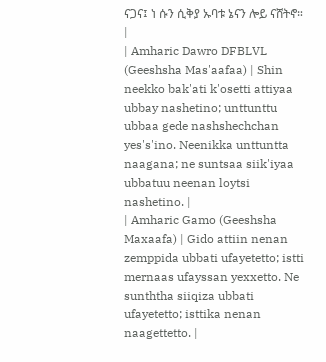ናጋና፤ ነ ሱን ሲቅያ ኡባቱ ኔናን ሎይ ናሸትኖ። |
| Amharic Dawro DFBLVL (Geeshsha Mas'aafaa) | Shin neekko bak'ati k'osetti attiyaa ubbay nashetino; unttunttu ubbaa gede nashshechchan yes's'ino. Neenikka unttuntta naagana; ne suntsaa siik'iyaa ubbatuu neenan loytsi nashetino. |
| Amharic Gamo (Geeshsha Maxaafa) | Gido attiin nenan zemppida ubbati ufayetetto; istti mernaas ufayssan yexxetto. Ne sunththa siiqiza ubbati ufayetetto; isttika nenan naagettetto. |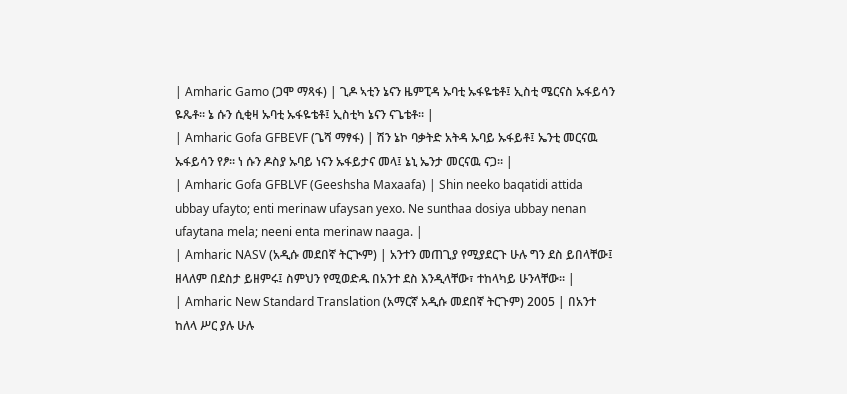| Amharic Gamo (ጋሞ ማጻፋ) | ጊዶ ኣቲን ኔናን ዜምፒዳ ኡባቲ ኡፋዬቴቶ፤ ኢስቲ ሜርናስ ኡፋይሳን ዬጼቶ። ኔ ሱን ሲቂዛ ኡባቲ ኡፋዬቴቶ፤ ኢስቲካ ኔናን ናጌቴቶ። |
| Amharic Gofa GFBEVF (ጌሻ ማፃፋ) | ሽን ኔኮ ባቃትድ አትዳ ኡባይ ኡፋይቶ፤ ኤንቲ መርናዉ ኡፋይሳን የፆ። ነ ሱን ዶስያ ኡባይ ነናን ኡፋይታና መላ፤ ኔኒ ኤንታ መርናዉ ናጋ። |
| Amharic Gofa GFBLVF (Geeshsha Maxaafa) | Shin neeko baqatidi attida ubbay ufayto; enti merinaw ufaysan yexo. Ne sunthaa dosiya ubbay nenan ufaytana mela; neeni enta merinaw naaga. |
| Amharic NASV (አዲሱ መደበኛ ትርጒም) | አንተን መጠጊያ የሚያደርጉ ሁሉ ግን ደስ ይበላቸው፤ ዘላለም በደስታ ይዘምሩ፤ ስምህን የሚወድዱ በአንተ ደስ እንዲላቸው፣ ተከላካይ ሁንላቸው። |
| Amharic New Standard Translation (አማርኛ አዲሱ መደበኛ ትርጉም) 2005 | በአንተ ከለላ ሥር ያሉ ሁሉ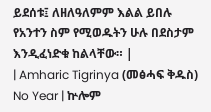ይደሰቱ፤ ለዘለዓለምም እልል ይበሉ የአንተን ስም የሚወዱትን ሁሉ በደስታም እንዲፈነድቁ ከልላቸው። |
| Amharic Tigrinya (መፅሓፍ ቅዱስ) No Year | ኵሎም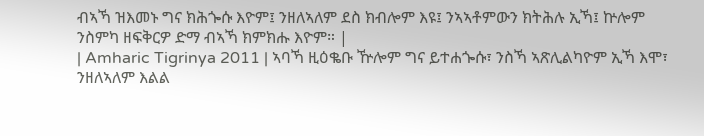ብኣኻ ዝእመኑ ግና ክሕጐሱ እዮም፤ ንዘለኣለም ደስ ክብሎም እዩ፤ ንኣኣቶምውን ክትሕሉ ኢኻ፤ ኵሎም ንስምካ ዘፍቅርዎ ድማ ብኣኻ ክምክሑ እዮም። |
| Amharic Tigrinya 2011 | ኣባኻ ዚዕቈቡ ዅሎም ግና ይተሐጐሱ፣ ንስኻ ኣጽሊልካዮም ኢኻ እሞ፣ ንዘለኣለም እልል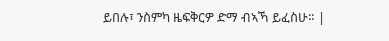ይበሉ፣ ንስምካ ዜፍቅርዎ ድማ ብኣኻ ይፈስሁ። |